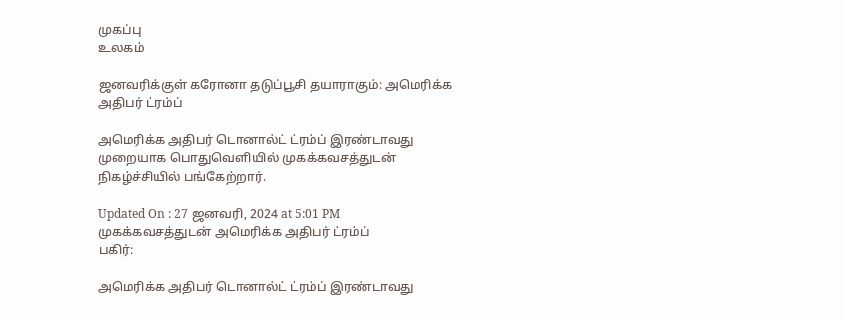முகப்பு
உலகம்

ஜனவரிக்குள் கரோனா தடுப்பூசி தயாராகும்: அமெரிக்க அதிபர் ட்ரம்ப்

அமெரிக்க அதிபர் டொனால்ட் ட்ரம்ப் இரண்டாவது முறையாக பொதுவெளியில் முகக்கவசத்துடன் நிகழ்ச்சியில் பங்கேற்றார்.

Updated On : 27 ஜனவரி, 2024 at 5:01 PM
முகக்கவசத்துடன் அமெரிக்க அதிபர் ட்ரம்ப்
பகிர்:

அமெரிக்க அதிபர் டொனால்ட் ட்ரம்ப் இரண்டாவது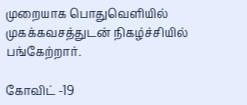முறையாக பொதுவெளியில் முகக்கவசத்துடன் நிகழ்ச்சியில் பங்கேற்றார்.

கோவிட் -19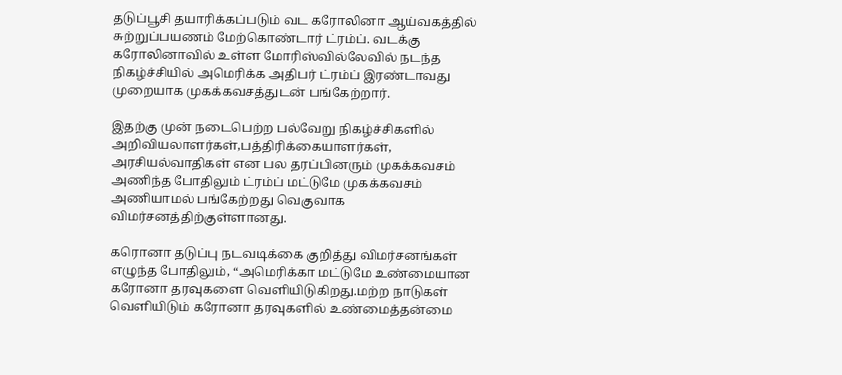தடுப்பூசி தயாரிக்கப்படும் வட கரோலினா ஆய்வகத்தில் சுற்றுப்பயணம் மேற்கொண்டார் ட்ரம்ப். வடக்கு கரோலினாவில் உள்ள மோரிஸ்வில்லேவில் நடந்த நிகழ்ச்சியில் அமெரிக்க அதிபர் ட்ரம்ப் இரண்டாவது முறையாக முகக்கவசத்துடன் பங்கேற்றார்.

இதற்கு முன் நடைபெற்ற பல்வேறு நிகழ்ச்சிகளில் அறிவியலாளர்கள்,பத்திரிக்கையாளர்கள், அரசியல்வாதிகள் என பல தரப்பினரும் முகக்கவசம் அணிந்த போதிலும் ட்ரம்ப் மட்டுமே முகக்கவசம் அணியாமல் பங்கேற்றது வெகுவாக விமர்சனத்திற்குள்ளானது.

கரொனா தடுப்பு நடவடிக்கை குறித்து விமர்சனங்கள் எழுந்த போதிலும், “அமெரிக்கா மட்டுமே உண்மையான கரோனா தரவுகளை வெளியிடுகிறது.மற்ற நாடுகள் வெளியிடும் கரோனா தரவுகளில் உண்மைத்தன்மை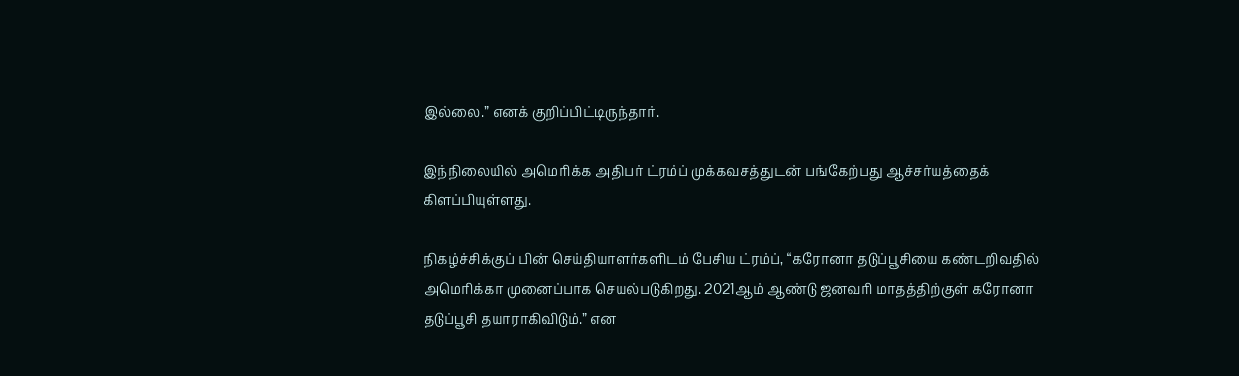இல்லை.” எனக் குறிப்பிட்டிருந்தார்.

இந்நிலையில் அமெரிக்க அதிபர் ட்ரம்ப் முக்கவசத்துடன் பங்கேற்பது ஆச்சர்யத்தைக் கிளப்பியுள்ளது.

நிகழ்ச்சிக்குப் பின் செய்தியாளர்களிடம் பேசிய ட்ரம்ப், “கரோனா தடுப்பூசியை கண்டறிவதில் அமெரிக்கா முனைப்பாக செயல்படுகிறது. 2021ஆம் ஆண்டு ஜனவரி மாதத்திற்குள் கரோனா தடுப்பூசி தயாராகிவிடும்.” என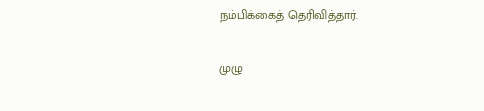நம்பிக்கைத் தெரிவித்தார்.

முழு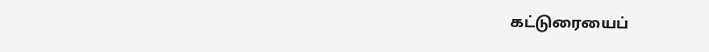கட்டுரையைப்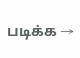படிக்க →